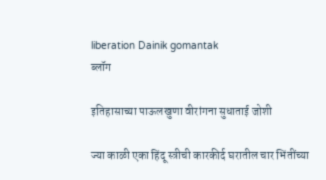liberation Dainik gomantak
ब्लॉग

इतिहासाच्या पाऊलखुणा वीरांगना सुधाताई जोशी

ज्या काळी एका हिंदू स्त्रीची कारकीर्द घरातील चार भिंतींच्या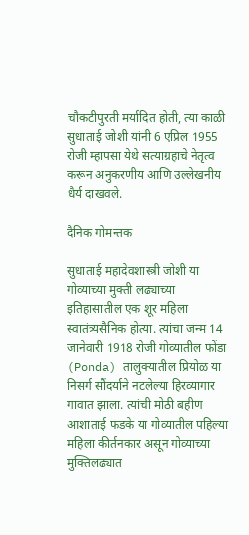चौकटीपुरती मर्यादित होती, त्या काळी सुधाताई जोशी यांनी 6 एप्रिल 1955 रोजी म्हापसा येथे सत्याग्रहाचे नेतृत्व करून अनुकरणीय आणि उल्लेखनीय धैर्य दाखवले.

दैनिक गोमन्तक

सुधाताई महादेवशास्त्री जोशी या गोव्याच्या मुक्ती लढ्याच्या इतिहासातील एक शूर महिला स्वातंत्र्यसैनिक होत्या. त्यांचा जन्म 14 जानेवारी 1918 रोजी गोव्यातील फोंडा (Ponda) तालुक्यातील प्रियोळ या निसर्ग सौंदर्याने नटलेल्या हिरव्यागार गावात झाला. त्यांची मोठी बहीण आशाताई फडके या गोव्यातील पहिल्या महिला कीर्तनकार असून गोव्याच्या मुक्तिलढ्यात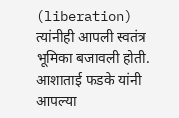(liberation) त्यांनीही आपली स्वतंत्र भूमिका बजावली होती. आशाताई फडके यांनी आपल्या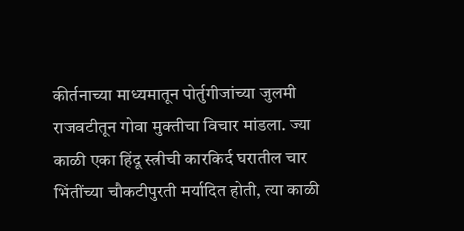कीर्तनाच्या माध्यमातून पोर्तुगीजांच्या जुलमी राजवटीतून गोवा मुक्तीचा विचार मांडला. ज्या काळी एका हिंदू स्त्रीची कारकिर्द घरातील चार भिंतींच्या चौकटीपुरती मर्यादित होती, त्या काळी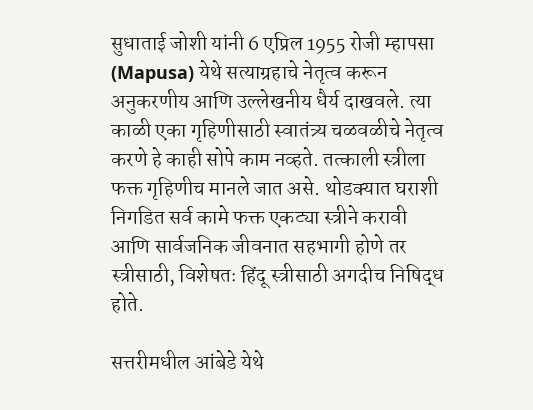सुधाताई जोशी यांनी 6 एप्रिल 1955 रोजी म्हापसा (Mapusa) येथे सत्याग्रहाचे नेतृत्व करून अनुकरणीय आणि उल्लेखनीय धैर्य दाखवले. त्या काळी एका गृहिणीसाठी स्वातंत्र्य चळवळीचे नेतृत्व करणे हे काही सोपे काम नव्हते. तत्काली स्त्रीला फक्त गृहिणीच मानले जात असे. थोडक्यात घराशी निगडित सर्व कामे फक्त एकट्या स्त्रीने करावी आणि सार्वजनिक जीवनात सहभागी होणे तर स्त्रीसाठी, विशेषतः हिंदू स्त्रीसाठी अगदीच निषिद्ध होते.

सत्तरीमधील आंबेडे येथे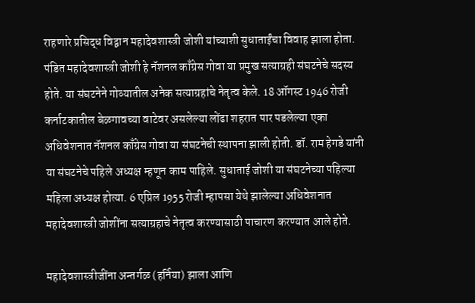राहणारे प्रसिद्ध विद्वान महादेवशास्त्री जोशी यांच्याशी सुधाताईंचा विवाह झाला होता. पंडित महादेवशास्त्री जोशी हे नॅशनल काँग्रेस गोवा या प्रमुख सत्याग्रही संघटनेचे सदस्य होते. या संघटनेने गोव्यातील अनेक सत्याग्रहांचे नेतृत्व केले. 18 ऑगस्ट 1946 रोजी कर्नाटकातील बेळगावच्या वाटेवर असलेल्या लोंढा शहरात पार पडलेल्या एका अधिवेशनात नॅशनल काँग्रेस गोवा या संघटनेची स्थापना झाली होती. डॉ. राम हेगडे यांनी या संघटनेचे पहिले अध्यक्ष म्हणून काम पाहिले. सुधाताई जोशी या संघटनेच्या पहिल्या महिला अध्यक्ष होत्या. 6 एप्रिल 1955 रोजी म्हापसा येथे झालेल्या अधिवेशनात महादेवशास्त्री जोशींना सत्याग्रहाचे नेतृत्व करण्यासाठी पाचारण करण्यात आले होते.

महादेवशास्त्रीजींना अन्तर्गळ (हर्निया) झाला आणि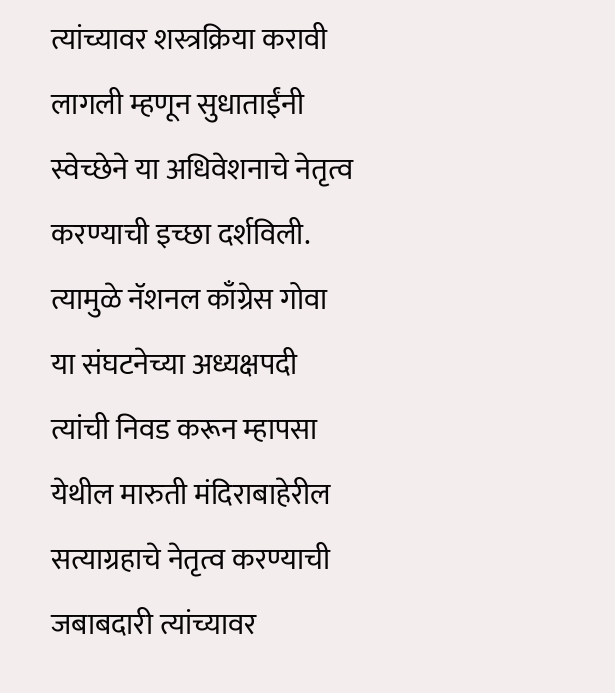त्यांच्यावर शस्त्रक्रिया करावी लागली म्हणून सुधाताईंनी स्वेच्छेने या अधिवेशनाचे नेतृत्व करण्याची इच्छा दर्शविली. त्यामुळे नॅशनल काँग्रेस गोवा या संघटनेच्या अध्यक्षपदी त्यांची निवड करून म्हापसा येथील मारुती मंदिराबाहेरील सत्याग्रहाचे नेतृत्व करण्याची जबाबदारी त्यांच्यावर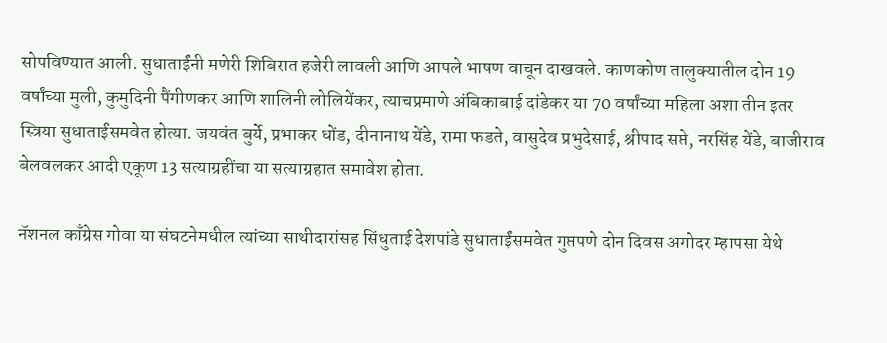सोपविण्यात आली. सुधाताईंनी मणेरी शिबिरात हजेरी लावली आणि आपले भाषण वाचून दाखवले. काणकोण तालुक्यातील दोन 19 वर्षांच्या मुली, कुमुदिनी पैंगीणकर आणि शालिनी लोलियेंकर, त्याचप्रमाणे अंबिकाबाई दांडेकर या 70 वर्षांच्या महिला अशा तीन इतर स्त्रिया सुधाताईंसमवेत होत्या. जयवंत बुर्ये, प्रभाकर धोंड, दीनानाथ येंडे, रामा फडते, वासुदेव प्रभुदेसाई, श्रीपाद सप्ते, नरसिंह येंडे, बाजीराव बेलवलकर आदी एकूण 13 सत्याग्रहींचा या सत्याग्रहात समावेश होता.

नॅशनल काँग्रेस गोवा या संघटनेमधील त्यांच्या साथीदारांसह सिंधुताई देशपांडे सुधाताईंसमवेत गुप्तपणे दोन दिवस अगोदर म्हापसा येथे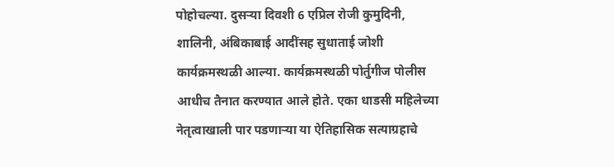पोहोचल्या. दुसऱ्या दिवशी 6 एप्रिल रोजी कुमुदिनी, शालिनी, अंबिकाबाई आदींसह सुधाताई जोशी कार्यक्रमस्थळी आल्या. कार्यक्रमस्थळी पोर्तुगीज पोलीस आधीच तैनात करण्यात आले होते. एका धाडसी महिलेच्या नेतृत्वाखाली पार पडणाऱ्या या ऐतिहासिक सत्याग्रहाचे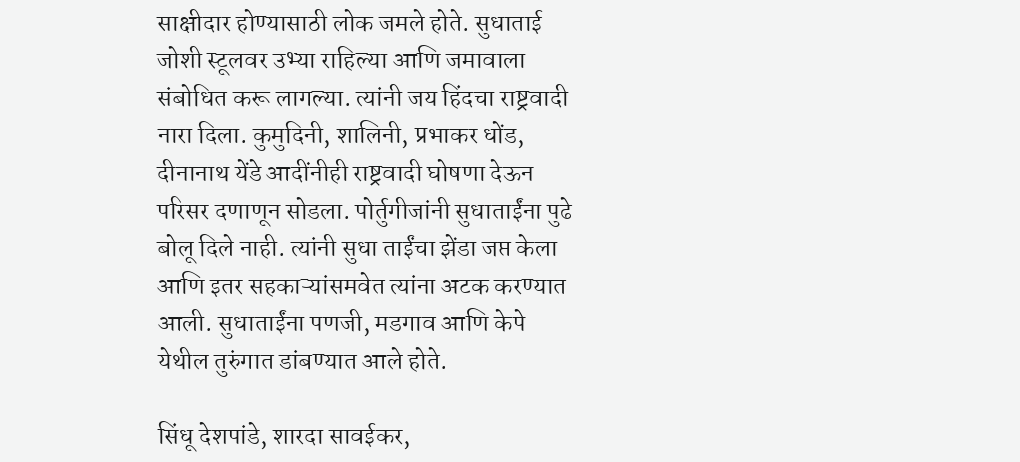साक्षीदार होण्यासाठी लोक जमले होते. सुधाताई जोशी स्टूलवर उभ्या राहिल्या आणि जमावाला संबोधित करू लागल्या. त्यांनी जय हिंदचा राष्ट्रवादी नारा दिला. कुमुदिनी, शालिनी, प्रभाकर धोंड, दीनानाथ येंडे आदींनीही राष्ट्रवादी घोषणा देऊन परिसर दणाणून सोडला. पोर्तुगीजांनी सुधाताईंना पुढे बोलू दिले नाही. त्यांनी सुधा ताईंचा झेंडा जप्त केला आणि इतर सहकाऱ्यांसमवेत त्यांना अटक करण्यात आली. सुधाताईंना पणजी, मडगाव आणि केपे येथील तुरुंगात डांबण्यात आले होते.

सिंधू देशपांडे, शारदा सावईकर,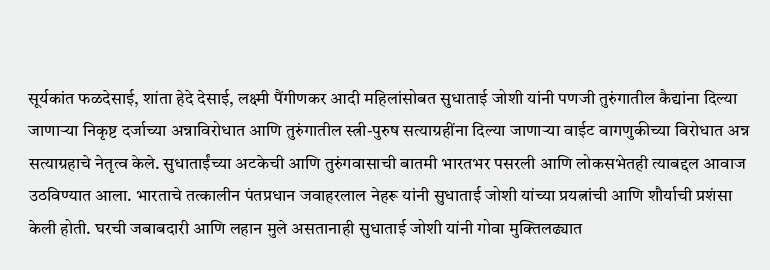सूर्यकांत फळदेसाई, शांता हेदे देसाई, लक्ष्मी पैंगीणकर आदी महिलांसोबत सुधाताई जोशी यांनी पणजी तुरुंगातील कैद्यांना दिल्या जाणाऱ्या निकृष्ट दर्जाच्या अन्नाविरोधात आणि तुरुंगातील स्त्री-पुरुष सत्याग्रहींना दिल्या जाणाऱ्या वाईट वागणुकीच्या विरोधात अन्न सत्याग्रहाचे नेतृत्व केले. सुधाताईंच्या अटकेची आणि तुरुंगवासाची बातमी भारतभर पसरली आणि लोकसभेतही त्याबद्दल आवाज उठविण्यात आला. भारताचे तत्कालीन पंतप्रधान जवाहरलाल नेहरू यांनी सुधाताई जोशी यांच्या प्रयत्नांची आणि शौर्याची प्रशंसा केली होती. घरची जबाबदारी आणि लहान मुले असतानाही सुधाताई जोशी यांनी गोवा मुक्तिलढ्यात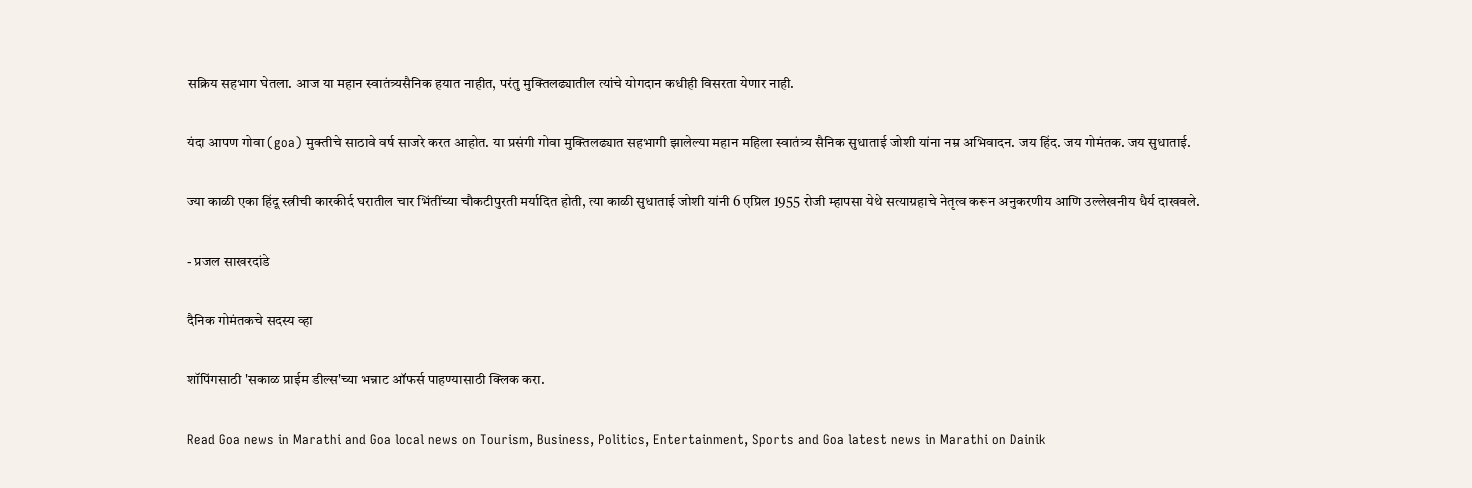सक्रिय सहभाग घेतला. आज या महान स्वातंत्र्यसैनिक हयात नाहीत, परंतु मुक्तिलढ्यातील त्यांचे योगदान कधीही विसरता येणार नाही.

यंदा आपण गोवा (goa) मुक्तीचे साठावे वर्ष साजरे करत आहोत. या प्रसंगी गोवा मुक्तिलढ्यात सहभागी झालेल्या महान महिला स्वातंत्र्य सैनिक सुधाताई जोशी यांना नम्र अभिवादन. जय हिंद. जय गोमंतक. जय सुधाताई.

ज्या काळी एका हिंदू स्त्रीची कारकीर्द घरातील चार भिंतींच्या चौकटीपुरती मर्यादित होती, त्या काळी सुधाताई जोशी यांनी 6 एप्रिल 1955 रोजी म्हापसा येथे सत्याग्रहाचे नेतृत्व करून अनुकरणीय आणि उल्लेखनीय धैर्य दाखवले.

- प्रजल साखरदांडे

दैनिक गोमंतकचे सदस्य व्हा

शॉपिंगसाठी 'सकाळ प्राईम डील्स'च्या भन्नाट ऑफर्स पाहण्यासाठी क्लिक करा.

Read Goa news in Marathi and Goa local news on Tourism, Business, Politics, Entertainment, Sports and Goa latest news in Marathi on Dainik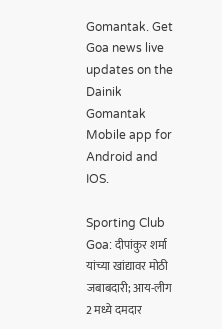Gomantak. Get Goa news live updates on the Dainik Gomantak Mobile app for Android and IOS.

Sporting Club Goa: दीपांकुर शर्मा यांच्या खांद्यावर मोठी जबाबदारी; आय-लीग 2 मध्ये दमदार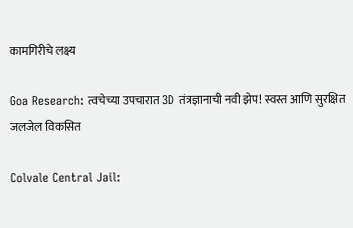कामगिरीचे लक्ष्य

Goa Research: त्वचेच्या उपचारात 3D तंत्रज्ञानाची नवी झेप! स्वस्त आणि सुरक्षित जलजेल विकसित

Colvale Central Jail: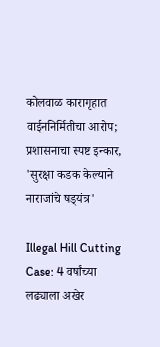कोलवाळ कारागृहात वाईननिर्मितीचा आरोप; प्रशासनाचा स्पष्ट इन्कार, 'सुरक्षा कडक केल्याने नाराजांचे षड्‌यंत्र'

Illegal Hill Cutting Case: 4 वर्षांच्या लढ्याला अखेर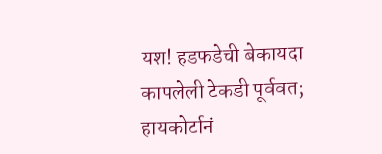यश! हडफडेची बेकायदा कापलेली टेकडी पूर्ववत; हायकोर्टानं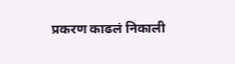प्रकरण काढलं निकाली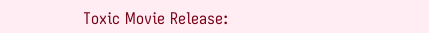Toxic Movie Release: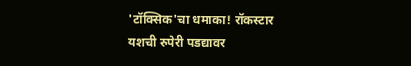'टॉक्सिक'चा धमाका! रॉकस्टार यशची रुपेरी पडद्यावर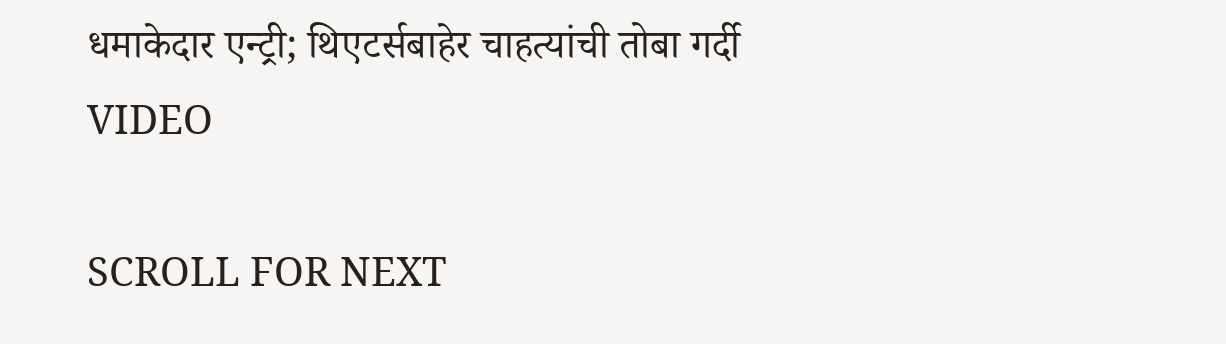धमाकेदार एन्ट्री; थिएटर्सबाहेर चाहत्यांची तोबा गर्दी VIDEO

SCROLL FOR NEXT